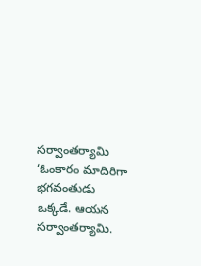సర్వాంతర్యామి
‘ఓంకారం మాదిరిగా భగవంతుడు ఒక్కడే. ఆయన సర్వాంతర్యామి.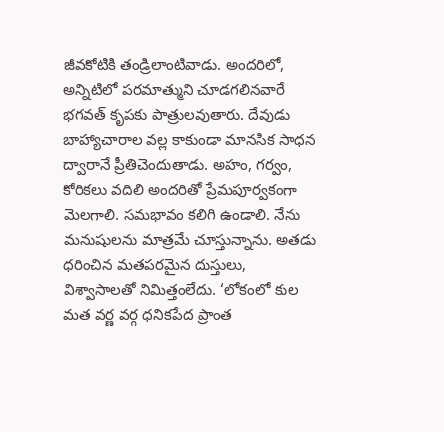జీవకోటికి తండ్రిలాంటివాడు. అందరిలో, అన్నిటిలో పరమాత్ముని చూడగలినవారే భగవత్ కృపకు పాత్రులవుతారు. దేవుడు బాహ్యాచారాల వల్ల కాకుండా మానసిక సాధన ద్వారానే ప్రీతిచెందుతాడు. అహం, గర్వం, కోరికలు వదిలి అందరితో ప్రేమపూర్వకంగా మెలగాలి. సమభావం కలిగి ఉండాలి. నేను మనుషులను మాత్రమే చూస్తున్నాను. అతడు ధరించిన మతపరమైన దుస్తులు, విశ్వాసాలతో నిమిత్తంలేదు. ‘లోకంలో కుల మత వర్ణ వర్గ ధనికపేద ప్రాంత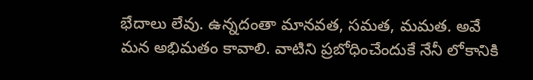భేదాలు లేవు. ఉన్నదంతా మానవత, సమత, మమత. అవే మన అభిమతం కావాలి. వాటిని ప్రబోధించేందుకే నేనీ లోకానికి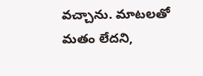వచ్చాను. మాటలతో మతం లేదని,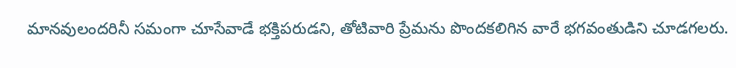మానవులందరినీ సమంగా చూసేవాడే భక్తిపరుడని, తోటివారి ప్రేమను పొందకలిగిన వారే భగవంతుడిని చూడగలరు.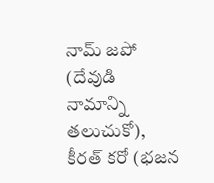నామ్ జపో (దేవుడి నామాన్ని తలుచుకో), కీరత్ కరో (భజన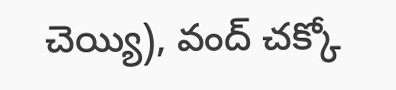చెయ్యి), వంద్ చక్కో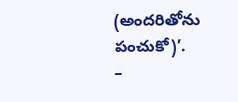(అందరితోను పంచుకో)’.
–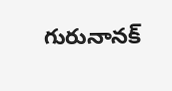గురునానక్